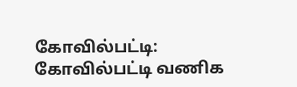கோவில்பட்டி: கோவில்பட்டி வணிக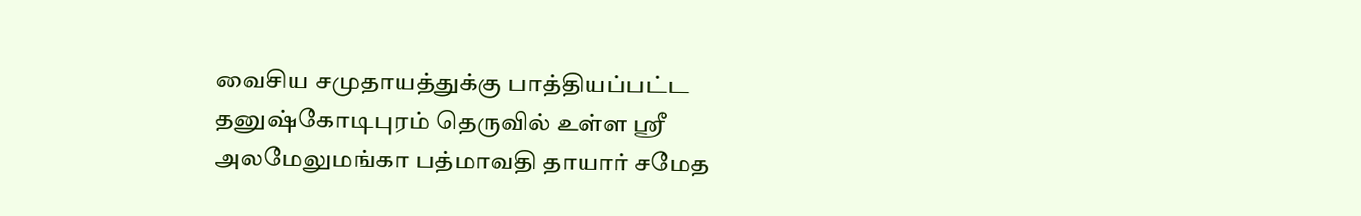வைசிய சமுதாயத்துக்கு பாத்தியப்பட்ட
தனுஷ்கோடிபுரம் தெருவில் உள்ள ஸ்ரீ அலமேலுமங்கா பத்மாவதி தாயார் சமேத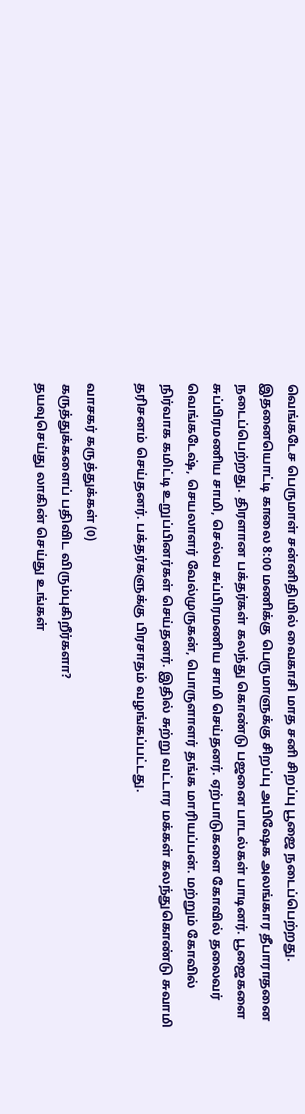வெங்கடேச பெருமாள் சன்னிதியில் வைகாசி மாத சனி சிறப்பு பூஜை நடைப்பெற்றது. இதனையொட்டி காலை 8:00 மணிக்கு பெருமாளுக்கு சிறப்பு அபிஷேக அலங்கார தீபாராதனை நடைப்பெற்றது. திரளான பக்தர்கள் கலந்து கொண்டு பஜனை பாடல்கள் பாடினர். பூஜைகளை சுப்பிரமணிய சாமி, செல்வ சுப்பிரமணிய சாமி செய்தனர். ஏற்பாடுகளை கோவில் தலைவர் வெங்கடேஷ், செயலாளர் வேல்முருகன், பொருளாளர் தங்க மாரியப்பன். மற்றும் கோவில் நிர்வாக கமிட்டி உறுப்பினர்கள் செய்தனர். இதில் சுற்று வட்டார மக்கள் கலந்துகொண்டு சுவாமி தரிசனம் செய்தனர். பக்தர்களுக்கு பிரசாதம் வழங்கப்பட்டது.

வாசகர் கருத்துக்கள் (0)
கருத்துக்களைப் பதிவிட விரும்புகிறீர்களா?
தயவுசெய்து லாகின் செய்து உங்கள்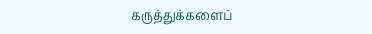கருத்துக்களைப்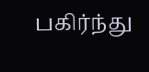பகிர்ந்து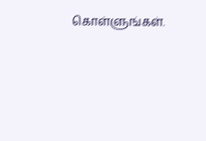கொள்ளுங்கள்.